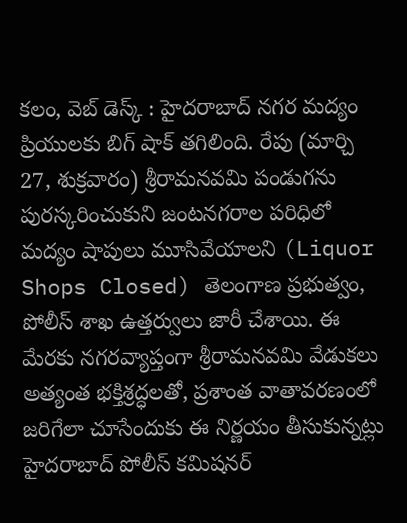కలం, వెబ్ డెస్క్ : హైదరాబాద్ నగర మద్యం ప్రియులకు బిగ్ షాక్ తగిలింది. రేపు (మార్చి 27, శుక్రవారం) శ్రీరామనవమి పండుగను పురస్కరించుకుని జంటనగరాల పరిధిలో మద్యం షాపులు మూసివేయాలని (Liquor Shops Closed) తెలంగాణ ప్రభుత్వం, పోలీస్ శాఖ ఉత్తర్వులు జారీ చేశాయి. ఈ మేరకు నగరవ్యాప్తంగా శ్రీరామనవమి వేడుకలు అత్యంత భక్తిశ్రద్ధలతో, ప్రశాంత వాతావరణంలో జరిగేలా చూసేందుకు ఈ నిర్ణయం తీసుకున్నట్లు హైదరాబాద్ పోలీస్ కమిషనర్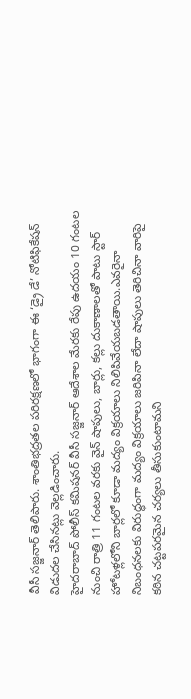వీసీ సజ్జనార్ తెలిపారు. శాంతిభద్రతల పరిరక్షణలో భాగంగా ఈ ‘డ్రై డే’ నోటిఫికేషన్ విడుదల చేసినట్లు వెల్లడించారు.
హైదరాబాద్ పోలీస్ కమిషనర్ వీసీ సజ్జనార్ ఆదేశాల మేరకు రేపు ఉదయం 10 గంటల నుంచి రాత్రి 11 గంటల వరకు వైన్ షాపులు, బార్లు, కల్లు దుకాణాలతో పాటు స్టార్ హోటళ్లలోని బార్లలో కూడా మద్యం విక్రయాలు నిలిపివేయబడతాయి.ఎవరైనా నిబంధనలకు విరుద్ధంగా మద్యం విక్రయాలు జరిపినా లేదా షాపులు తెరిచినా వారిపై కఠిన చట్టపరమైన చర్యలు తీసుకుంటామని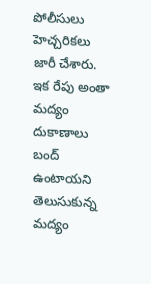పోలీసులు హెచ్చరికలు జారీ చేశారు. ఇక రేపు అంతా మద్యం దుకాణాలు బంద్ ఉంటాయని తెలుసుకున్న మద్యం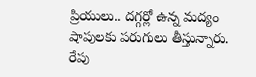ప్రియులు.. దగ్గర్లో ఉన్న మద్యం షాపులకు పరుగులు తీస్తున్నారు. రేపు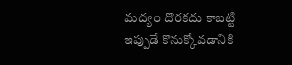మద్యం దొరకదు కాబట్టి ఇప్పుడే కొనుక్కోవడానికి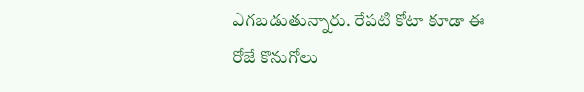ఎగబడుతున్నారు. రేపటి కోటా కూడా ఈ రోజే కొనుగోలు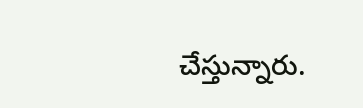చేస్తున్నారు.